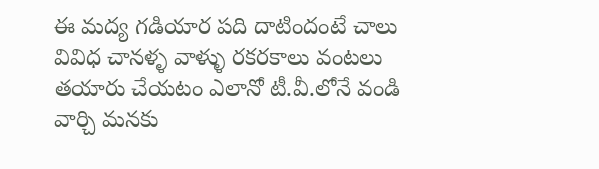ఈ మద్య గడియార పది దాటిందంటే చాలు వివిధ చానళ్ళ వాళ్ళు రకరకాలు వంటలు తయారు చేయటం ఎలానో టీ.వీ.లోనే వండి వార్చి మనకు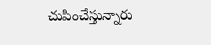చుపించేస్తున్నారు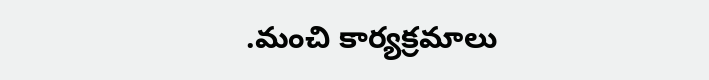.మంచి కార్యక్రమాలు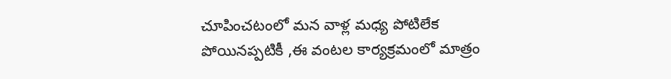చూపించటంలో మన వాళ్ల మధ్య పోటిలేక పోయినప్పటికీ ,ఈ వంటల కార్యక్రమంలో మాత్రం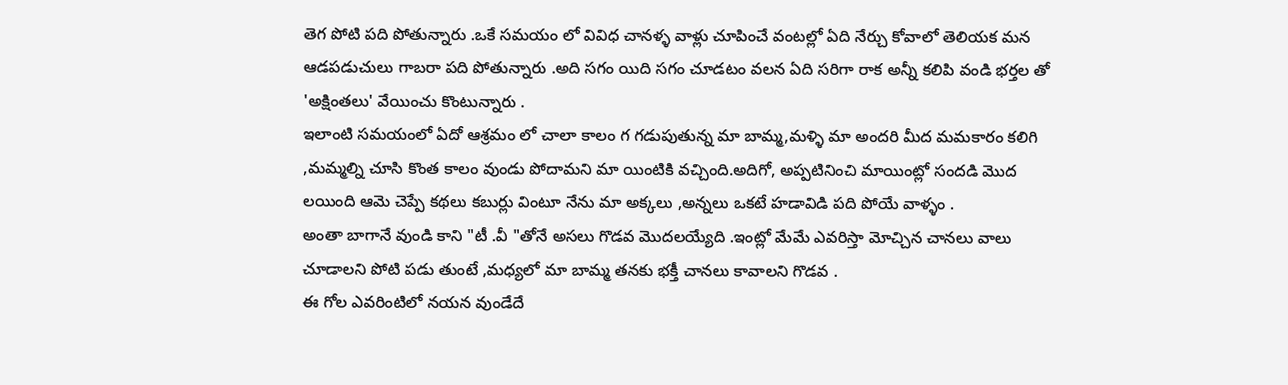తెగ పోటి పది పోతున్నారు .ఒకే సమయం లో వివిధ చానళ్ళ వాళ్లు చూపించే వంటల్లో ఏది నేర్చు కోవాలో తెలియక మన ఆడపడుచులు గాబరా పది పోతున్నారు .అది సగం యిది సగం చూడటం వలన ఏది సరిగా రాక అన్నీ కలిపి వండి భర్తల తో 'అక్షింతలు' వేయించు కొంటున్నారు .
ఇలాంటి సమయంలో ఏదో ఆశ్రమం లో చాలా కాలం గ గడుపుతున్న మా బామ్మ,మళ్ళి మా అందరి మీద మమకారం కలిగి ,మమ్మల్ని చూసి కొంత కాలం వుండు పోదామని మా యింటికి వచ్చింది.అదిగో, అప్పటినించి మాయింట్లో సందడి మొద లయింది ఆమె చెప్పే కథలు కబుర్లు వింటూ నేను మా అక్కలు ,అన్నలు ఒకటే హడావిడి పది పోయే వాళ్ళం .
అంతా బాగానే వుండి కాని "టీ .వీ "తోనే అసలు గొడవ మొదలయ్యేది .ఇంట్లో మేమే ఎవరిస్తా మోచ్చిన చానలు వాలు చూడాలని పోటి పడు తుంటే ,మధ్యలో మా బామ్మ తనకు భక్తీ చానలు కావాలని గొడవ .
ఈ గోల ఎవరింటిలో నయన వుండేదే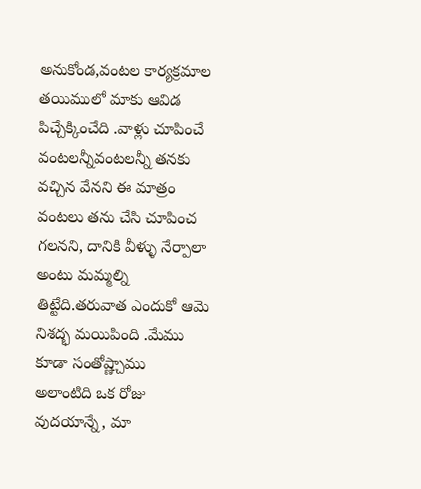అనుకోండ,వంటల కార్యక్రమాల తయిములో మాకు ఆవిడ పిచ్చేక్కించేది .వాళ్లు చూపించే వంటలన్నీవంటలన్నీ తనకు వచ్చిన వేనని ఈ మాత్రం వంటలు తను చేసి చూపించ గలనని, దానికి వీళ్ళు నేర్పాలా అంటు మమ్మల్ని తిట్టేది.తరువాత ఎందుకో ఆమె నిశద్భ మయిపింది .మేము కూడా సంతోష్ణ్చాము
అలాంటిది ఒక రోజు వుదయాన్నే, మా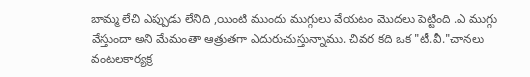బామ్మ లేచి ఎప్పుడు లేనిది ,యింటి ముందు ముగ్గులు వేయటం మొదలు పెట్టింది .ఎ ముగ్గు వేస్తుందా అని మేమంతా ఆత్రుతగా ఎదురుచుస్తున్నాము. చివర కది ఒక "టీ.వీ."చానలు వంటలకార్యక్ర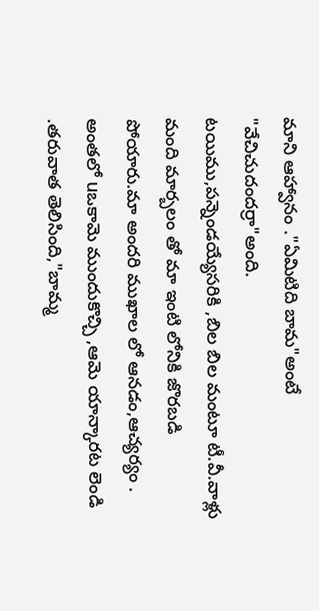మాని ఆహ్వానం ."ఏమిటిది బామ"అంటే "వేచిచుదందర్రా"అంది.
టయిము,పన్నెండయ్యేసరికి ,బిల బిల మంటూ టీ.వీ.వాళ్లు మంది మార్బలం తో మా ఇంటి లోనికి జొరబడి పోయారు.మా అందరి ముఖాల లో ఆనడం,ఆచ్యర్యం . అంతలో uఒకామె ముందుకొచ్చి ,ఆమె యాన్కారట లెండి .తరువాత తెలిసింది,"బామ్మ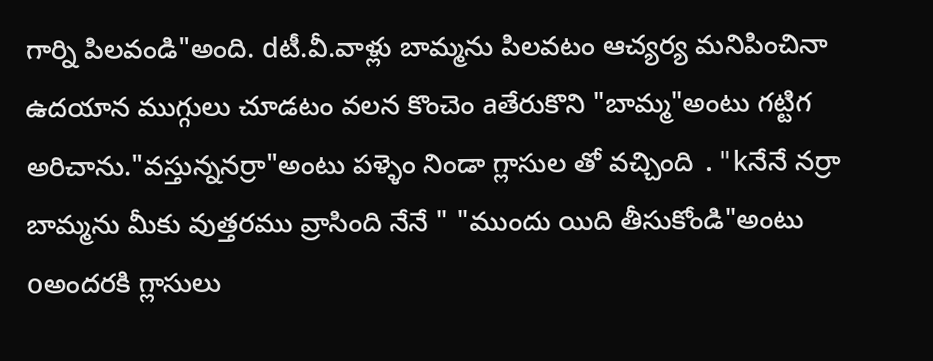గార్ని పిలవండి"అంది. dటీ.వీ.వాళ్లు బామ్మను పిలవటం ఆచ్యర్య మనిపించినా ఉదయాన ముగ్గులు చూడటం వలన కొంచెం aతేరుకొని "బామ్మ"అంటు గట్టిగ అరిచాను."వస్తున్ననర్రా"అంటు పళ్ళెం నిండా గ్లాసుల తో వచ్చింది ."kనేనే నర్రా బామ్మను మీకు వుత్తరము వ్రాసింది నేనే " "ముందు యిది తీసుకోండి"అంటు oఅందరకి గ్లాసులు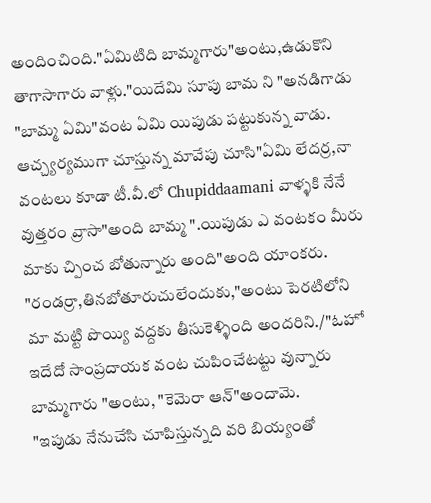అందించింది."ఏమిటిది బామ్మగారు"అంటు,ఉడుకొని తాగాసాగారు వాళ్లు."యిదేమి సూపు బామ ని "అనడిగాడు "బామ్మ ఏమి"వంట ఏమి యిపుడు పట్టుకున్న వాడు.
ఆచ్చ్యర్యముగా చూస్తున్న మావేపు చూసి"ఏమి లేదర్ర,నా వంటలు కూడా టీ.వీ.లో Chupiddaamani వాళ్ళకి నేనే వుత్తరం వ్రాసా"అంది బామ్మ ".యిపుడు ఎ వంటకం మీరు మాకు చ్పించ బోతున్నారు అంది"అంది యాంకరు.
"రండర్రా,తినబోతూరుచులేందుకు,"అంటు పెరటిలోని మా మట్టి పొయ్యి వద్దకు తీసుకెళ్ళింది అందరిని./"ఓహో ఇదేదో సాంప్రదాయక వంట చుపించేటట్టు వున్నారు బామ్మగారు "అంటు, "కెమెరా ఆన్"అందామె.
"ఇపుడు నేనుచేసి చూపిస్తున్నది వరి బియ్యంతో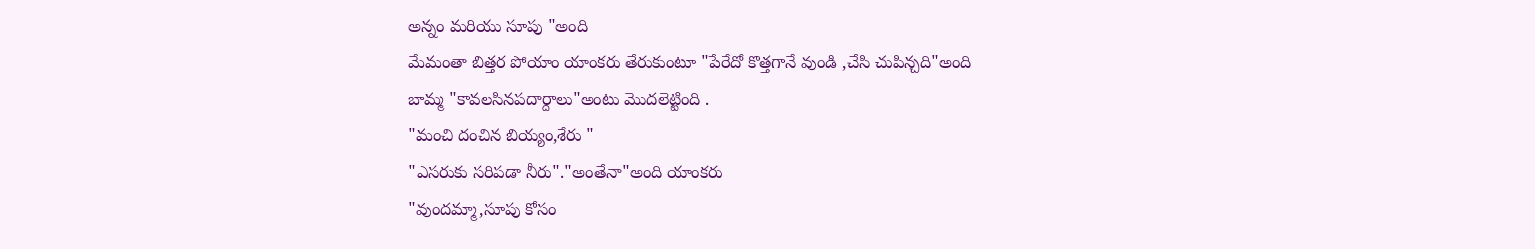అన్నం మరియు సూపు "అంది
మేమంతా బిత్తర పోయాం యాంకరు తేరుకుంటూ "పేరేదో కొత్తగానే వుండి ,చేసి చుపిన్చది"అంది
బామ్మ "కావలసినపదార్దాలు"అంటు మొదలెట్టింది .
"మంచి దంచిన బియ్యం,శేరు "
"ఎసరుకు సరిపడా నీరు"."అంతేనా"అంది యాంకరు
"వుందమ్మా,సూపు కోసం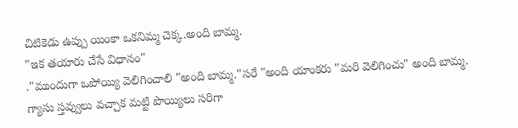చిటికెడు ఉప్పు యింకా ఒకనిమ్మ చెక్క.అంది బామ్మ.
"ఇక తయారు చేసే విధానం"
."ముందుగా ఒపోయ్యి వెలిగించాలి "అంది బామ్మ."సరే "అంది యాంకరు "మరి వెలిగించు" అంది బామ్మ.
గ్యాసు స్తవ్వులు వచ్చాక మట్టి పొయ్యిలు సరిగా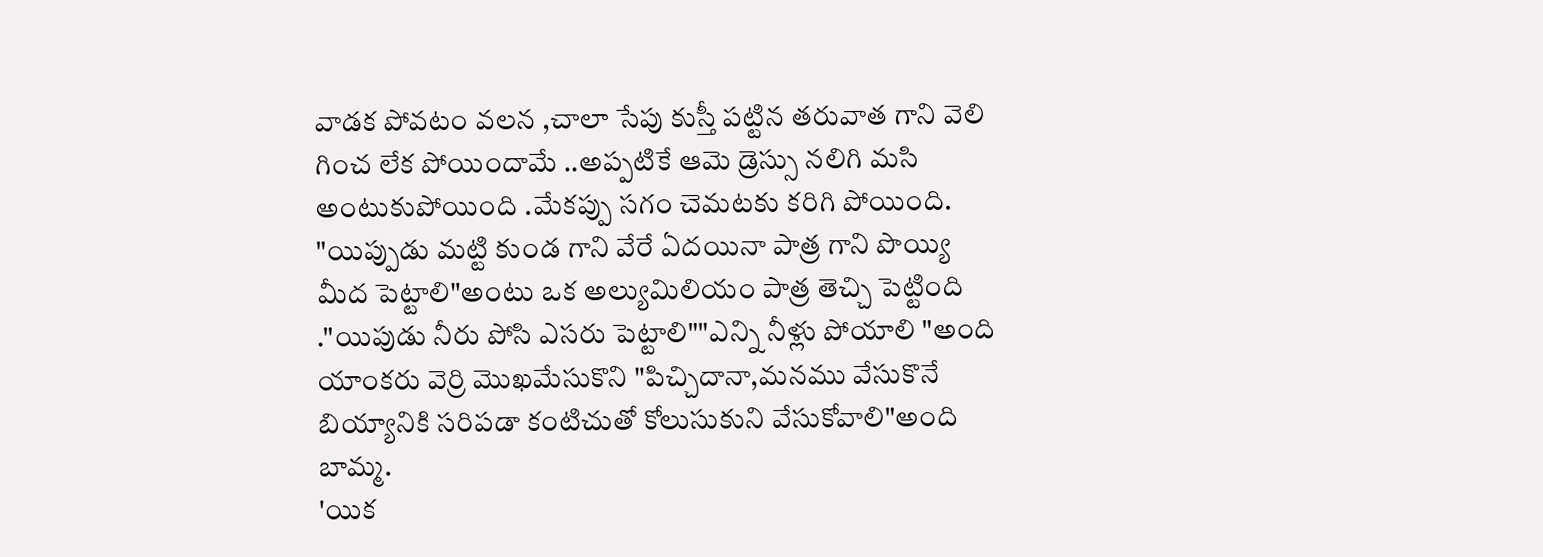వాడక పోవటం వలన ,చాలా సేపు కుస్తీ పట్టిన తరువాత గాని వెలి గించ లేక పోయిందామే ..అప్పటికే ఆమె డ్రెస్సు నలిగి మసి అంటుకుపోయింది .మేకప్పు సగం చెమటకు కరిగి పోయింది.
"యిప్పుడు మట్టి కుండ గాని వేరే ఏదయినా పాత్ర గాని పొయ్యి మీద పెట్టాలి"అంటు ఒక అల్యుమిలియం పాత్ర తెచ్చి పెట్టింది ."యిపుడు నీరు పోసి ఎసరు పెట్టాలి""ఎన్ని నీళ్లు పోయాలి "అంది యాంకరు వెర్రి మొఖమేసుకొని "పిచ్చిదానా,మనము వేసుకొనే బియ్యానికి సరిపడా కంటిచుతో కోలుసుకుని వేసుకోవాలి"అంది బామ్మ.
'యిక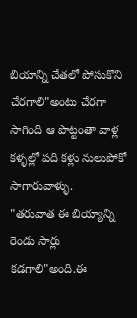బియాన్ని చేతలో పోసుకొని చేరగాలి"అంటు చేరగా సాగింది ఆ పొట్టంతా వాళ్ల కళ్ళల్లో పది కళ్లు నులుపోకో సాగారువాళ్ళు.
"తరువాత ఈ బియ్యాన్ని రెండు సార్లు కడగాలి"అంది.ఈ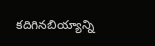కదిగినబియ్యాన్ని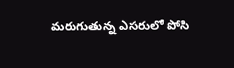మరుగుతున్న ఎసరులో పోసి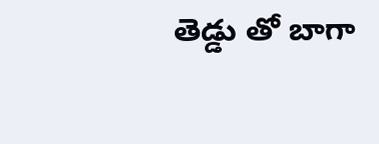తెడ్డు తో బాగా